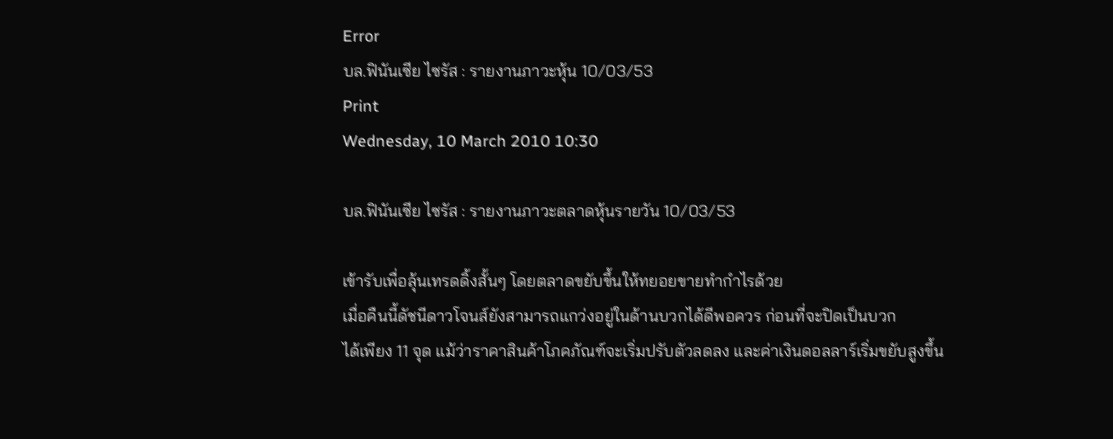Error
บล.ฟินันเซีย ไซรัส : รายงานภาวะหุ้น 10/03/53
Print
Wednesday, 10 March 2010 10:30

บล.ฟินันเซีย ไซรัส : รายงานภาวะตลาดหุ้นรายวัน 10/03/53

เข้ารับเพื่อลุ้นเทรดดิ้งสั้นๆ โดยตลาดขยับขึ้นให้ทยอยขายทำกำไรด้วย
เมื่อคืนนี้ดัชนีดาวโจนส์ยังสามารถแกว่งอยู่ในด้านบวกได้ดีพอควร ก่อนที่จะปิดเป็นบวก
ได้เพียง 11 จุด แม้ว่าราคาสินค้าโภคภัณฑ์จะเริ่มปรับตัวลดลง และค่าเงินดอลลาร์เริ่มขยับสูงขึ้น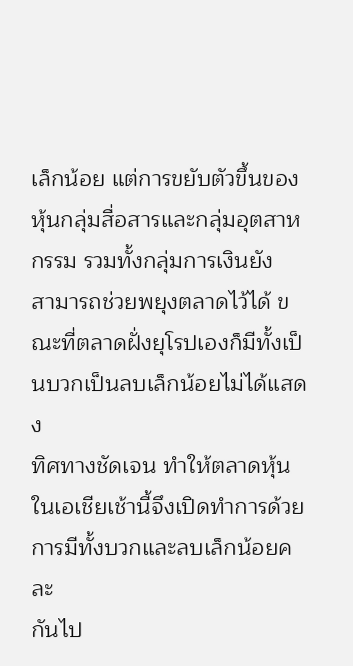เล็กน้อย แต่การขยับตัวขึ้นของหุ้นกลุ่มสื่อสารและกลุ่มอุตสาหกรรม รวมทั้งกลุ่มการเงินยัง
สามารถช่วยพยุงตลาดไว้ได้ ขณะที่ตลาดฝั่งยุโรปเองก็มีทั้งเป็นบวกเป็นลบเล็กน้อยไม่ได้แสดง
ทิศทางชัดเจน ทำให้ตลาดหุ้นในเอเชียเช้านี้จึงเปิดทำการด้วยการมีทั้งบวกและลบเล็กน้อยคละ
กันไป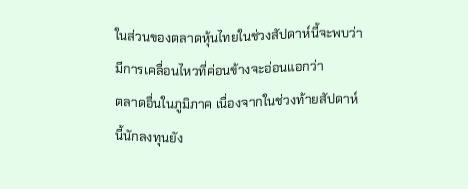ในส่วนของตลาดหุ้นไทยในช่วงสัปดาห์นี้จะพบว่ามีการเคลื่อนไหวที่ค่อนข้างจะอ่อนแอกว่า
ตลาดอื่นในภูมิภาค เนื่องจากในช่วงท้ายสัปดาห์นี้นักลงทุนยัง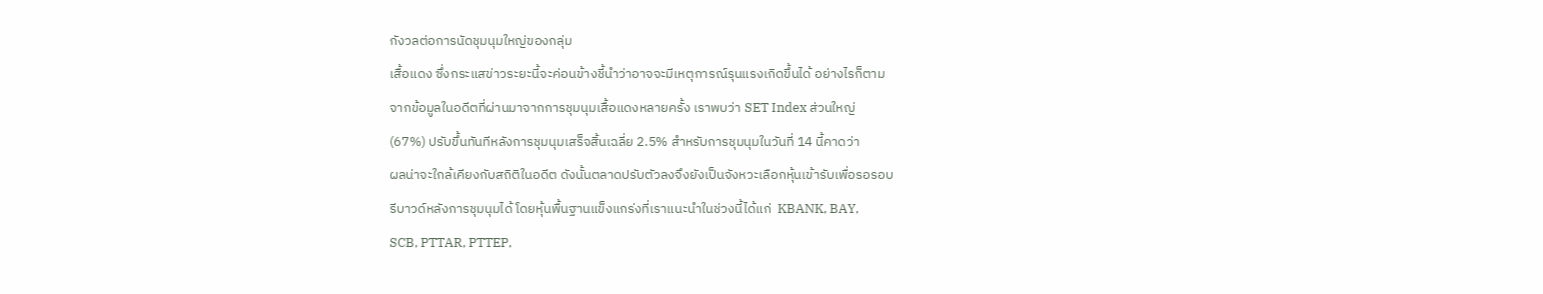กังวลต่อการนัดชุมนุมใหญ่ของกลุ่ม
เสื้อแดง ซึ่งกระแสข่าวระยะนี้จะค่อนข้างชี้นำว่าอาจจะมีเหตุการณ์รุนแรงเกิดขึ้นได้ อย่างไรก็ตาม
จากข้อมูลในอดีตที่ผ่านมาจากการชุมนุมเสื้อแดงหลายครั้ง เราพบว่า SET Index ส่วนใหญ่
(67%) ปรับขึ้นทันทีหลังการชุมนุมเสร็จสิ้นเฉลี่ย 2.5% สำหรับการชุมนุมในวันที่ 14 นี้คาดว่า
ผลน่าจะใกล้เคียงกับสถิติในอดีต ดังนั้นตลาดปรับตัวลงจึงยังเป็นจังหวะเลือกหุ้นเข้ารับเพื่อรอรอบ
รีบาวด์หลังการชุมนุมได้ โดยหุ้นพื้นฐานแข็งแกร่งที่เราแนะนำในช่วงนี้ได้แก่  KBANK, BAY,
SCB, PTTAR, PTTEP,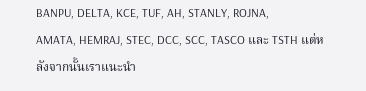BANPU, DELTA, KCE, TUF, AH, STANLY, ROJNA,
AMATA, HEMRAJ, STEC, DCC, SCC, TASCO และ TSTH แต่หลังจากนั้นเราแนะนำ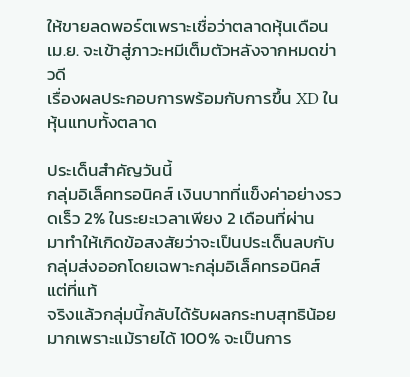ให้ขายลดพอร์ตเพราะเชื่อว่าตลาดหุ้นเดือน เม.ย. จะเข้าสู่ภาวะหมีเต็มตัวหลังจากหมดข่าวดี
เรื่องผลประกอบการพร้อมกับการขึ้น XD ในหุ้นแทบทั้งตลาด

ประเด็นสำคัญวันนี้
กลุ่มอิเล็คทรอนิคส์ เงินบาทที่แข็งค่าอย่างรวดเร็ว 2% ในระยะเวลาเพียง 2 เดือนที่ผ่าน
มาทำให้เกิดข้อสงสัยว่าจะเป็นประเด็นลบกับกลุ่มส่งออกโดยเฉพาะกลุ่มอิเล็คทรอนิคส์ แต่ที่แท้
จริงแล้วกลุ่มนี้กลับได้รับผลกระทบสุทธิน้อยมากเพราะแม้รายได้ 100% จะเป็นการ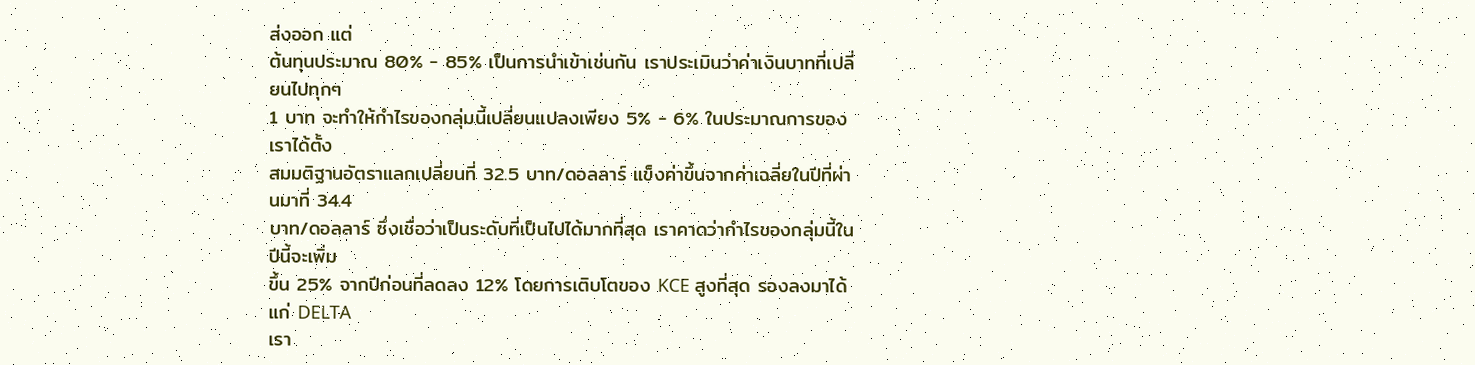ส่งออก แต่
ต้นทุนประมาณ 80% - 85% เป็นการนำเข้าเช่นกัน เราประเมินว่าค่าเงินบาทที่เปลี่ยนไปทุกๆ
1 บาท จะทำให้กำไรของกลุ่มนี้เปลี่ยนแปลงเพียง 5% - 6% ในประมาณการของเราได้ตั้ง
สมมติฐานอัตราแลกเปลี่ยนที่ 32.5 บาท/ดอลลาร์ แข็งค่าขึ้นจากค่าเฉลี่ยในปีที่ผ่านมาที่ 34.4
บาท/ดอลลาร์ ซึ่งเชื่อว่าเป็นระดับที่เป็นไปได้มากที่สุด เราคาดว่ากำไรของกลุ่มนี้ในปีนี้จะเพิ่ม
ขึ้น 25% จากปีก่อนที่ลดลง 12% โดยการเติบโตของ KCE สูงที่สุด รองลงมาได้แก่ DELTA
เรา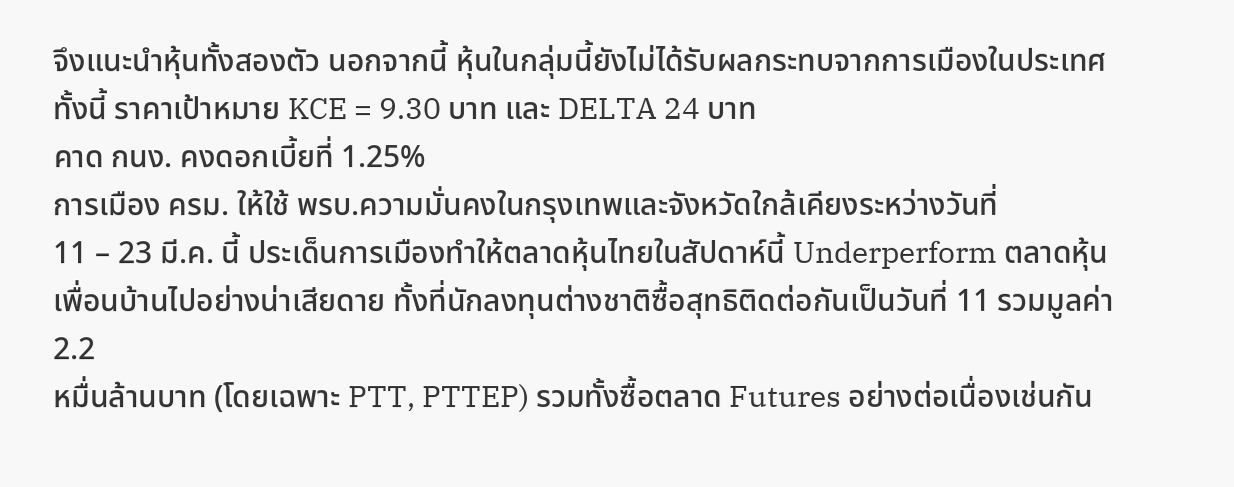จึงแนะนำหุ้นทั้งสองตัว นอกจากนี้ หุ้นในกลุ่มนี้ยังไม่ได้รับผลกระทบจากการเมืองในประเทศ
ทั้งนี้ ราคาเป้าหมาย KCE = 9.30 บาท และ DELTA 24 บาท
คาด กนง. คงดอกเบี้ยที่ 1.25%
การเมือง ครม. ให้ใช้ พรบ.ความมั่นคงในกรุงเทพและจังหวัดใกล้เคียงระหว่างวันที่
11 – 23 มี.ค. นี้ ประเด็นการเมืองทำให้ตลาดหุ้นไทยในสัปดาห์นี้ Underperform ตลาดหุ้น
เพื่อนบ้านไปอย่างน่าเสียดาย ทั้งที่นักลงทุนต่างชาติซื้อสุทธิติดต่อกันเป็นวันที่ 11 รวมมูลค่า 2.2
หมื่นล้านบาท (โดยเฉพาะ PTT, PTTEP) รวมทั้งซื้อตลาด Futures อย่างต่อเนื่องเช่นกัน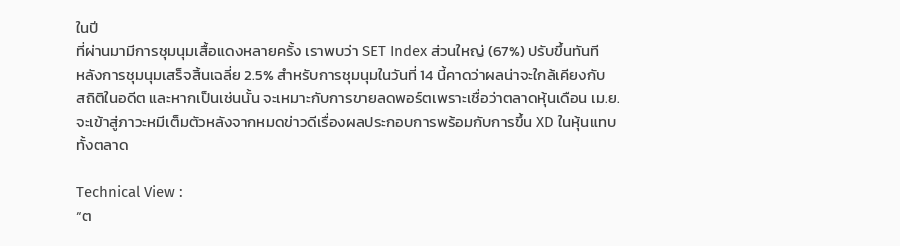ในปี
ที่ผ่านมามีการชุมนุมเสื้อแดงหลายครั้ง เราพบว่า SET Index ส่วนใหญ่ (67%) ปรับขึ้นทันที
หลังการชุมนุมเสร็จสิ้นเฉลี่ย 2.5% สำหรับการชุมนุมในวันที่ 14 นี้คาดว่าผลน่าจะใกล้เคียงกับ
สถิติในอดีต และหากเป็นเช่นนั้น จะเหมาะกับการขายลดพอร์ตเพราะเชื่อว่าตลาดหุ้นเดือน เม.ย.
จะเข้าสู่ภาวะหมีเต็มตัวหลังจากหมดข่าวดีเรื่องผลประกอบการพร้อมกับการขึ้น XD ในหุ้นแทบ
ทั้งตลาด

Technical View :
“ต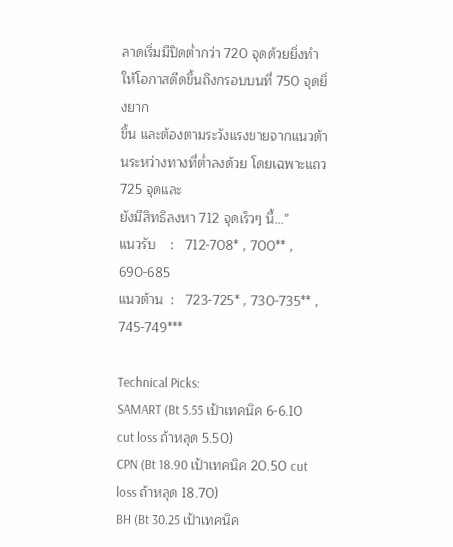ลาดเริ่มมีปิดต่ำกว่า 720 จุดด้วยยิ่งทำให้โอกาสดีดขึ้นถึงกรอบบนที่ 750 จุดยิ่งยาก
ขึ้น และต้องตามระวังแรงขายจากแนวต้านระหว่างทางที่ต่ำลงด้วย โดยเฉพาะแถว 725 จุดและ
ยังมีสิทธิลงหา 712 จุดเร็วๆ นี้...”
แนวรับ    :   712-708* , 700** , 690-685
แนวต้าน  :   723-725* , 730-735** , 745-749***

Technical Picks:
SAMART (Bt 5.55 เป้าเทคนิค 6-6.10 cut loss ถ้าหลุด 5.50)
CPN (Bt 18.90 เป้าเทคนิค 20.50 cut loss ถ้าหลุด 18.70)
BH (Bt 30.25 เป้าเทคนิค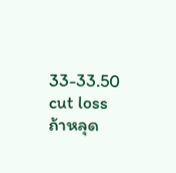33-33.50 cut loss ถ้าหลุด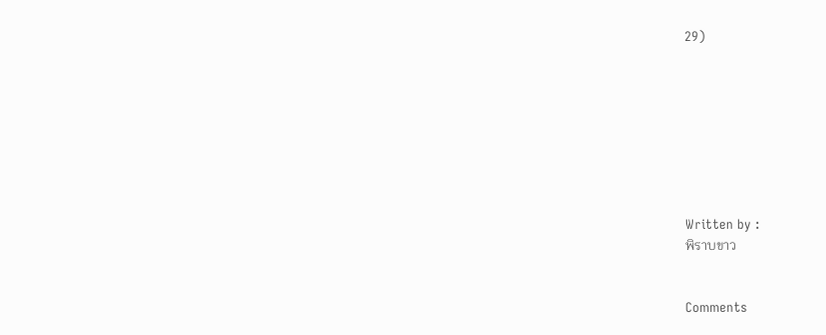29)








Written by :
พิราบขาว


Comments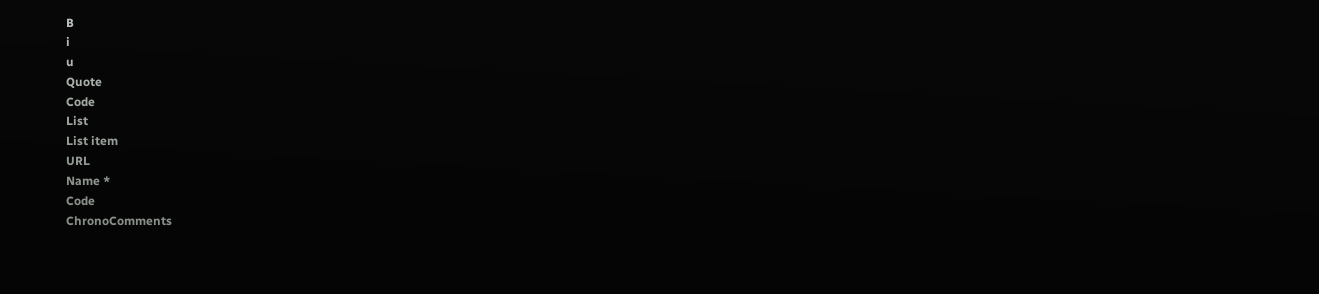B
i
u
Quote
Code
List
List item
URL
Name *
Code
ChronoComments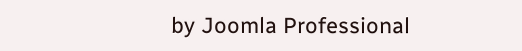by Joomla Professional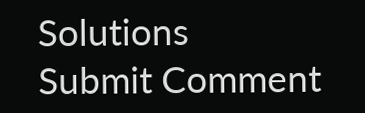Solutions
Submit Comment